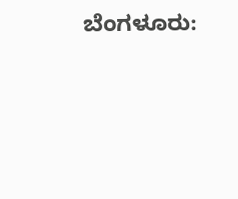ಬೆಂಗಳೂರು: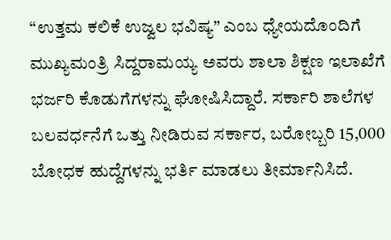“ಉತ್ತಮ ಕಲಿಕೆ ಉಜ್ವಲ ಭವಿಷ್ಯ” ಎಂಬ ಧ್ಯೇಯದೊಂದಿಗೆ ಮುಖ್ಯಮಂತ್ರಿ ಸಿದ್ದರಾಮಯ್ಯ ಅವರು ಶಾಲಾ ಶಿಕ್ಷಣ ಇಲಾಖೆಗೆ ಭರ್ಜರಿ ಕೊಡುಗೆಗಳನ್ನು ಘೋಷಿಸಿದ್ದಾರೆ. ಸರ್ಕಾರಿ ಶಾಲೆಗಳ ಬಲವರ್ಧನೆಗೆ ಒತ್ತು ನೀಡಿರುವ ಸರ್ಕಾರ, ಬರೋಬ್ಬರಿ 15,000 ಬೋಧಕ ಹುದ್ದೆಗಳನ್ನು ಭರ್ತಿ ಮಾಡಲು ತೀರ್ಮಾನಿಸಿದೆ.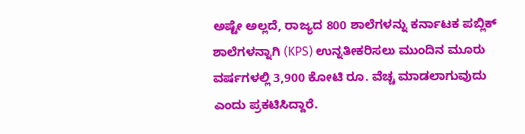ಅಷ್ಟೇ ಅಲ್ಲದೆ, ರಾಜ್ಯದ 800 ಶಾಲೆಗಳನ್ನು ಕರ್ನಾಟಕ ಪಬ್ಲಿಕ್ ಶಾಲೆಗಳನ್ನಾಗಿ (KPS) ಉನ್ನತೀಕರಿಸಲು ಮುಂದಿನ ಮೂರು ವರ್ಷಗಳಲ್ಲಿ 3,900 ಕೋಟಿ ರೂ. ವೆಚ್ಚ ಮಾಡಲಾಗುವುದು ಎಂದು ಪ್ರಕಟಿಸಿದ್ದಾರೆ.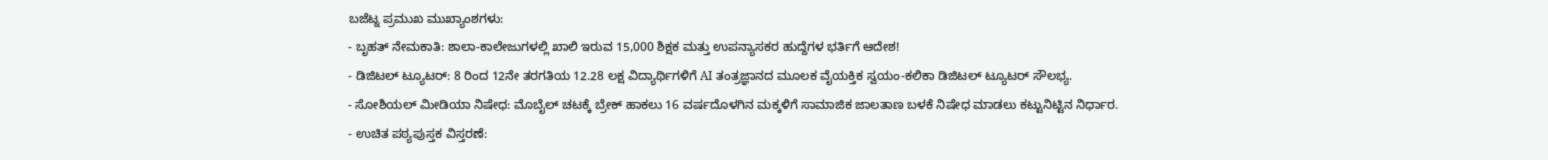ಬಜೆಟ್ನ ಪ್ರಮುಖ ಮುಖ್ಯಾಂಶಗಳು:
- ಬೃಹತ್ ನೇಮಕಾತಿ: ಶಾಲಾ-ಕಾಲೇಜುಗಳಲ್ಲಿ ಖಾಲಿ ಇರುವ 15,000 ಶಿಕ್ಷಕ ಮತ್ತು ಉಪನ್ಯಾಸಕರ ಹುದ್ದೆಗಳ ಭರ್ತಿಗೆ ಆದೇಶ!
- ಡಿಜಿಟಲ್ ಟ್ಯೂಟರ್: 8 ರಿಂದ 12ನೇ ತರಗತಿಯ 12.28 ಲಕ್ಷ ವಿದ್ಯಾರ್ಥಿಗಳಿಗೆ AI ತಂತ್ರಜ್ಞಾನದ ಮೂಲಕ ವೈಯಕ್ತಿಕ ಸ್ವಯಂ-ಕಲಿಕಾ ಡಿಜಿಟಲ್ ಟ್ಯೂಟರ್ ಸೌಲಭ್ಯ.
- ಸೋಶಿಯಲ್ ಮೀಡಿಯಾ ನಿಷೇಧ: ಮೊಬೈಲ್ ಚಟಕ್ಕೆ ಬ್ರೇಕ್ ಹಾಕಲು 16 ವರ್ಷದೊಳಗಿನ ಮಕ್ಕಳಿಗೆ ಸಾಮಾಜಿಕ ಜಾಲತಾಣ ಬಳಕೆ ನಿಷೇಧ ಮಾಡಲು ಕಟ್ಟುನಿಟ್ಟಿನ ನಿರ್ಧಾರ.
- ಉಚಿತ ಪಠ್ಯಪುಸ್ತಕ ವಿಸ್ತರಣೆ: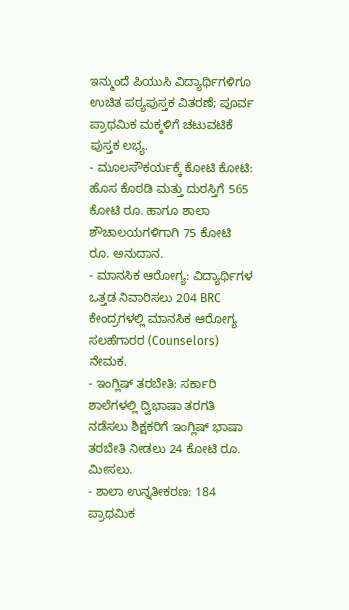ಇನ್ಮುಂದೆ ಪಿಯುಸಿ ವಿದ್ಯಾರ್ಥಿಗಳಿಗೂ ಉಚಿತ ಪಠ್ಯಪುಸ್ತಕ ವಿತರಣೆ; ಪೂರ್ವ ಪ್ರಾಥಮಿಕ ಮಕ್ಕಳಿಗೆ ಚಟುವಟಿಕೆ ಪುಸ್ತಕ ಲಭ್ಯ.
- ಮೂಲಸೌಕರ್ಯಕ್ಕೆ ಕೋಟಿ ಕೋಟಿ: ಹೊಸ ಕೊಠಡಿ ಮತ್ತು ದುರಸ್ತಿಗೆ 565 ಕೋಟಿ ರೂ. ಹಾಗೂ ಶಾಲಾ ಶೌಚಾಲಯಗಳಿಗಾಗಿ 75 ಕೋಟಿ ರೂ. ಅನುದಾನ.
- ಮಾನಸಿಕ ಆರೋಗ್ಯ: ವಿದ್ಯಾರ್ಥಿಗಳ ಒತ್ತಡ ನಿವಾರಿಸಲು 204 BRC ಕೇಂದ್ರಗಳಲ್ಲಿ ಮಾನಸಿಕ ಆರೋಗ್ಯ ಸಲಹೆಗಾರರ (Counselors) ನೇಮಕ.
- ಇಂಗ್ಲಿಷ್ ತರಬೇತಿ: ಸರ್ಕಾರಿ ಶಾಲೆಗಳಲ್ಲಿ ದ್ವಿಭಾಷಾ ತರಗತಿ ನಡೆಸಲು ಶಿಕ್ಷಕರಿಗೆ ಇಂಗ್ಲಿಷ್ ಭಾಷಾ ತರಬೇತಿ ನೀಡಲು 24 ಕೋಟಿ ರೂ. ಮೀಸಲು.
- ಶಾಲಾ ಉನ್ನತೀಕರಣ: 184 ಪ್ರಾಥಮಿಕ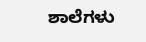ಶಾಲೆಗಳು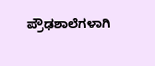ಪ್ರೌಢಶಾಲೆಗಳಾಗಿ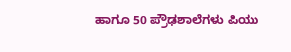ಹಾಗೂ 50 ಪ್ರೌಢಶಾಲೆಗಳು ಪಿಯು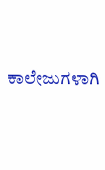ಕಾಲೇಜುಗಳಾಗಿ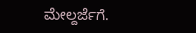ಮೇಲ್ದರ್ಜೆಗೆ.